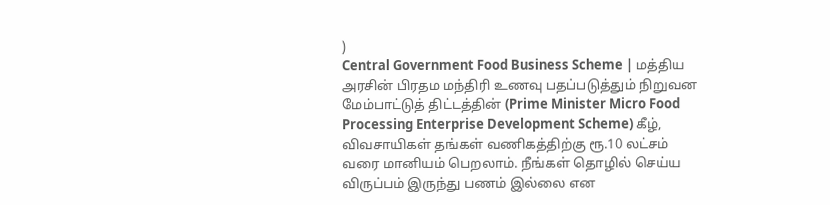)
Central Government Food Business Scheme | மத்திய அரசின் பிரதம மந்திரி உணவு பதப்படுத்தும் நிறுவன மேம்பாட்டுத் திட்டத்தின் (Prime Minister Micro Food Processing Enterprise Development Scheme) கீழ், விவசாயிகள் தங்கள் வணிகத்திற்கு ரூ.10 லட்சம் வரை மானியம் பெறலாம். நீங்கள் தொழில் செய்ய விருப்பம் இருந்து பணம் இல்லை என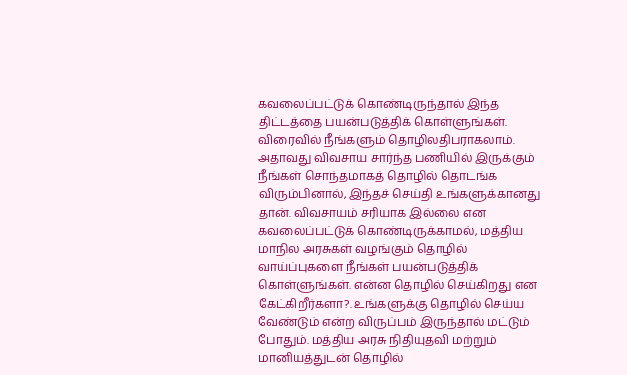கவலைப்பட்டுக் கொண்டிருந்தால் இந்த திட்டத்தை பயன்படுத்திக் கொள்ளுங்கள். விரைவில் நீங்களும் தொழிலதிபராகலாம்.
அதாவது விவசாய சார்ந்த பணியில் இருக்கும் நீங்கள் சொந்தமாகத் தொழில் தொடங்க விரும்பினால், இந்தச் செய்தி உங்களுக்கானது தான். விவசாயம் சரியாக இல்லை என கவலைப்பட்டுக் கொண்டிருக்காமல், மத்திய மாநில அரசுகள் வழங்கும் தொழில் வாய்ப்புகளை நீங்கள் பயன்படுத்திக் கொள்ளுங்கள். என்ன தொழில் செய்கிறது என கேட்கிறீர்களா?. உங்களுக்கு தொழில் செய்ய வேண்டும் என்ற விருப்பம் இருந்தால் மட்டும் போதும். மத்திய அரசு நிதியுதவி மற்றும் மானியத்துடன் தொழில்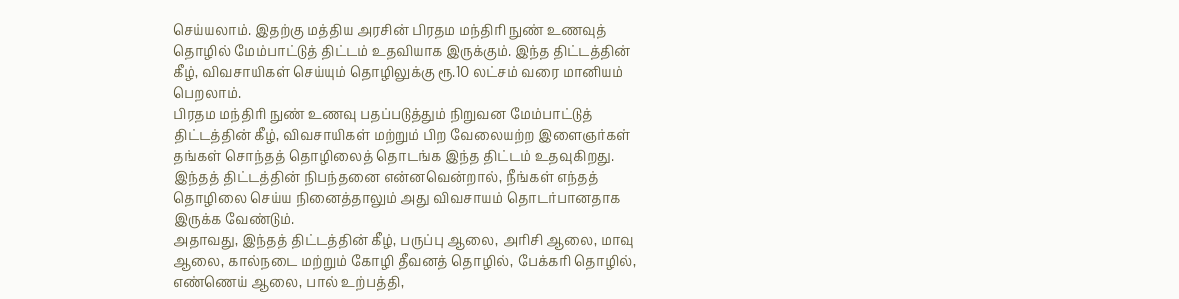செய்யலாம். இதற்கு மத்திய அரசின் பிரதம மந்திரி நுண் உணவுத் தொழில் மேம்பாட்டுத் திட்டம் உதவியாக இருக்கும். இந்த திட்டத்தின் கீழ், விவசாயிகள் செய்யும் தொழிலுக்கு ரூ.10 லட்சம் வரை மானியம் பெறலாம்.
பிரதம மந்திரி நுண் உணவு பதப்படுத்தும் நிறுவன மேம்பாட்டுத் திட்டத்தின் கீழ், விவசாயிகள் மற்றும் பிற வேலையற்ற இளைஞர்கள் தங்கள் சொந்தத் தொழிலைத் தொடங்க இந்த திட்டம் உதவுகிறது. இந்தத் திட்டத்தின் நிபந்தனை என்னவென்றால், நீங்கள் எந்தத் தொழிலை செய்ய நினைத்தாலும் அது விவசாயம் தொடர்பானதாக இருக்க வேண்டும்.
அதாவது, இந்தத் திட்டத்தின் கீழ், பருப்பு ஆலை, அரிசி ஆலை, மாவு ஆலை, கால்நடை மற்றும் கோழி தீவனத் தொழில், பேக்கரி தொழில், எண்ணெய் ஆலை, பால் உற்பத்தி,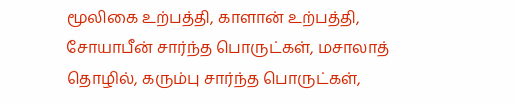மூலிகை உற்பத்தி, காளான் உற்பத்தி, சோயாபீன் சார்ந்த பொருட்கள், மசாலாத் தொழில், கரும்பு சார்ந்த பொருட்கள்,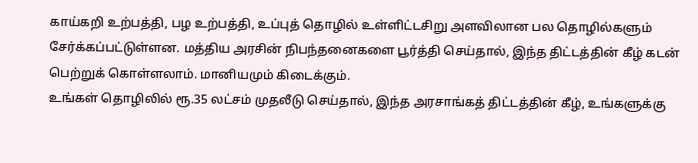காய்கறி உற்பத்தி, பழ உற்பத்தி, உப்புத் தொழில் உள்ளிட்டசிறு அளவிலான பல தொழில்களும் சேர்க்கப்பட்டுள்ளன. மத்திய அரசின் நிபந்தனைகளை பூர்த்தி செய்தால், இந்த திட்டத்தின் கீழ் கடன் பெற்றுக் கொள்ளலாம். மானியமும் கிடைக்கும்.
உங்கள் தொழிலில் ரூ.35 லட்சம் முதலீடு செய்தால், இந்த அரசாங்கத் திட்டத்தின் கீழ், உங்களுக்கு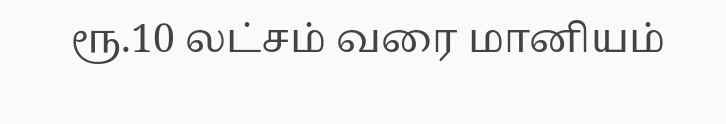ரூ.10 லட்சம் வரை மானியம்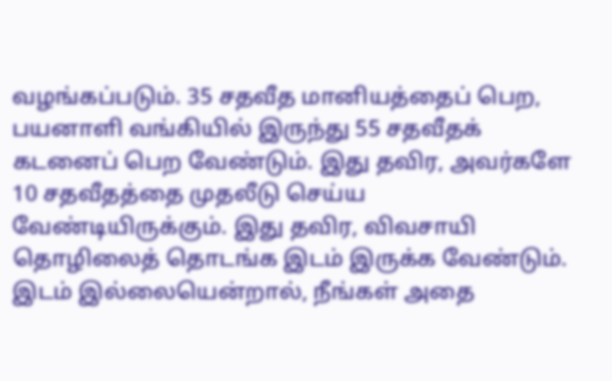வழங்கப்படும். 35 சதவீத மானியத்தைப் பெற, பயனாளி வங்கியில் இருந்து 55 சதவீதக் கடனைப் பெற வேண்டும். இது தவிர, அவர்களே 10 சதவீதத்தை முதலீடு செய்ய வேண்டியிருக்கும். இது தவிர, விவசாயி தொழிலைத் தொடங்க இடம் இருக்க வேண்டும். இடம் இல்லையென்றால், நீங்கள் அதை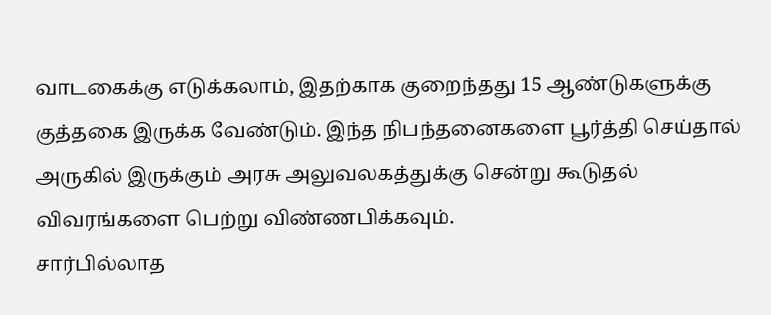வாடகைக்கு எடுக்கலாம், இதற்காக குறைந்தது 15 ஆண்டுகளுக்கு குத்தகை இருக்க வேண்டும். இந்த நிபந்தனைகளை பூர்த்தி செய்தால் அருகில் இருக்கும் அரசு அலுவலகத்துக்கு சென்று கூடுதல் விவரங்களை பெற்று விண்ணபிக்கவும்.
சார்பில்லாத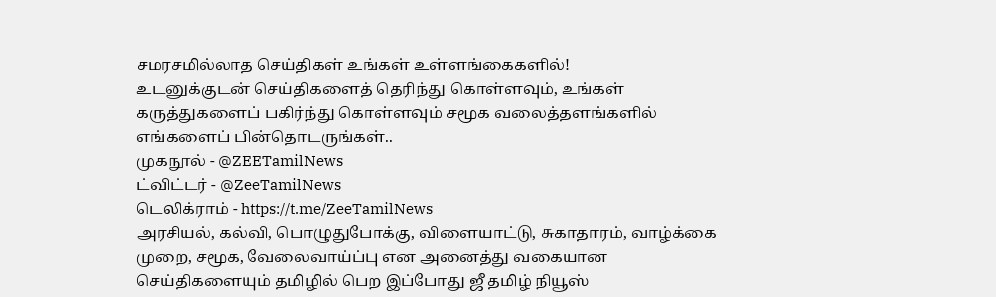சமரசமில்லாத செய்திகள் உங்கள் உள்ளங்கைகளில்!
உடனுக்குடன் செய்திகளைத் தெரிந்து கொள்ளவும், உங்கள் கருத்துகளைப் பகிர்ந்து கொள்ளவும் சமூக வலைத்தளங்களில் எங்களைப் பின்தொடருங்கள்..
முகநூல் - @ZEETamilNews
ட்விட்டர் - @ZeeTamilNews
டெலிக்ராம் - https://t.me/ZeeTamilNews
அரசியல், கல்வி, பொழுதுபோக்கு, விளையாட்டு, சுகாதாரம், வாழ்க்கை முறை, சமூக, வேலைவாய்ப்பு என அனைத்து வகையான செய்திகளையும் தமிழில் பெற இப்போது ஜீ தமிழ் நியூஸ்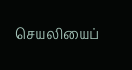செயலியைப்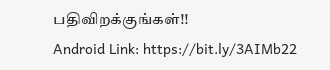பதிவிறக்குங்கள்!!
Android Link: https://bit.ly/3AIMb22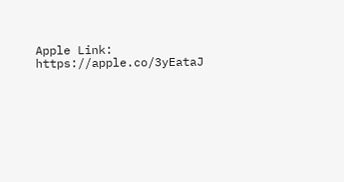Apple Link: https://apple.co/3yEataJ